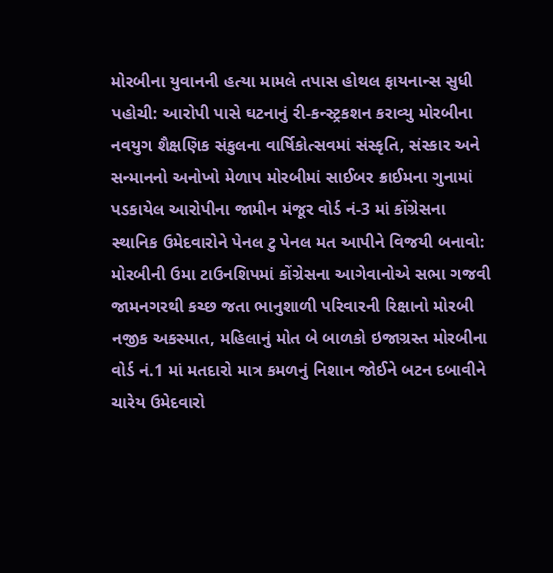મોરબીના યુવાનની હત્યા મામલે તપાસ હોથલ ફાયનાન્સ સુધી પહોચી: આરોપી પાસે ઘટનાનું રી-કન્સ્ટ્રકશન કરાવ્યુ મોરબીના નવયુગ શૈક્ષણિક સંકુલના વાર્ષિકોત્સવમાં સંસ્કૃતિ, સંસ્કાર અને સન્માનનો અનોખો મેળાપ મોરબીમાં સાઈબર ક્રાઈમના ગુનામાં પડકાયેલ આરોપીના જામીન મંજૂર વોર્ડ નં-3 માં કોંગ્રેસના સ્થાનિક ઉમેદવારોને પેનલ ટુ પેનલ મત આપીને વિજયી બનાવો: મોરબીની ઉમા ટાઉનશિપમાં કોંગ્રેસના આગેવાનોએ સભા ગજવી જામનગરથી કચ્છ જતા ભાનુશાળી પરિવારની રિક્ષાનો મોરબી નજીક અકસ્માત, મહિલાનું મોત બે બાળકો ઇજાગ્રસ્ત મોરબીના વોર્ડ નં.1 માં મતદારો માત્ર કમળનું નિશાન જોઈને બટન દબાવીને ચારેય ઉમેદવારો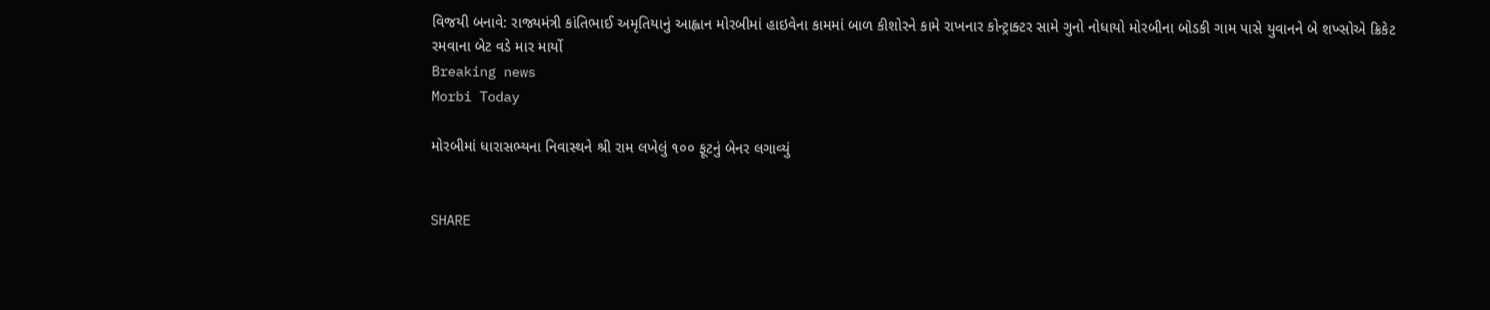વિજયી બનાવે: રાજ્યમંત્રી કાંતિભાઈ અમૃતિયાનું આહ્વાન મોરબીમાં હાઇવેના કામમાં બાળ કીશોરને કામે રાખનાર કોન્ટ્રાક્ટર સામે ગુનો નોધાયો મોરબીના બોડકી ગામ પાસે યુવાનને બે શખ્સોએ ક્રિકેટ રમવાના બેટ વડે માર માર્યો
Breaking news
Morbi Today

મોરબીમાં ધારાસભ્યના નિવાસ્થને શ્રી રામ લખેલું ૧૦૦ ફૂટનું બેનર લગાવ્યું


SHARE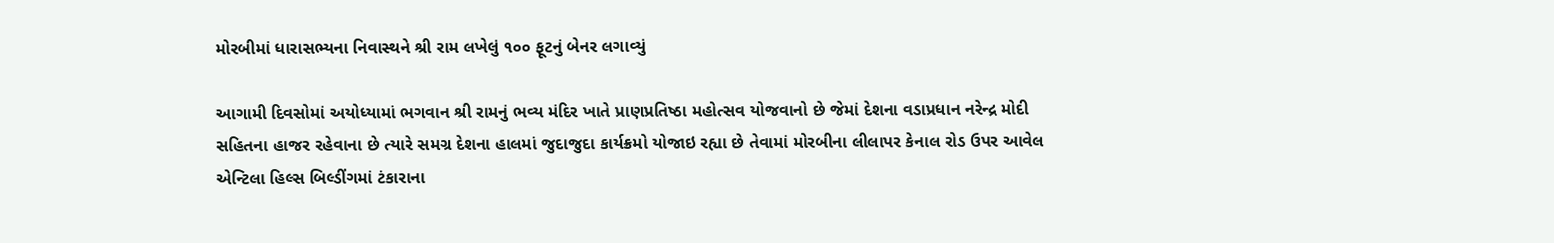મોરબીમાં ધારાસભ્યના નિવાસ્થને શ્રી રામ લખેલું ૧૦૦ ફૂટનું બેનર લગાવ્યું

આગામી દિવસોમાં અયોધ્યામાં ભગવાન શ્રી રામનું ભવ્ય મંદિર ખાતે પ્રાણપ્રતિષ્ઠા મહોત્સવ યોજવાનો છે જેમાં દેશના વડાપ્રધાન નરેન્દ્ર મોદી સહિતના હાજર રહેવાના છે ત્યારે સમગ્ર દેશના હાલમાં જુદાજુદા કાર્યક્રમો યોજાઇ રહ્યા છે તેવામાં મોરબીના લીલાપર કેનાલ રોડ ઉપર આવેલ એન્ટિલા હિલ્સ બિલ્ડીંગમાં ટંકારાના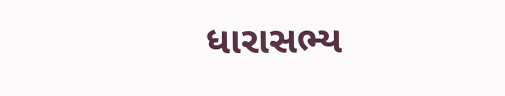ધારાસભ્ય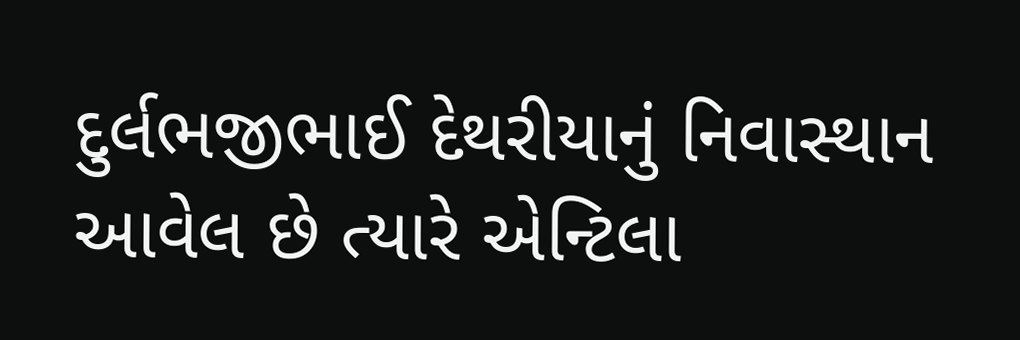દુર્લભજીભાઈ દેથરીયાનું નિવાસ્થાન આવેલ છે ત્યારે એન્ટિલા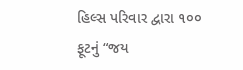હિલ્સ પરિવાર દ્વારા ૧૦૦ ફૂટનું “જય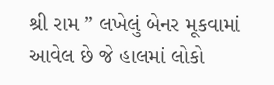શ્રી રામ ” લખેલું બેનર મૂકવામાં આવેલ છે જે હાલમાં લોકો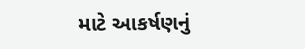માટે આકર્ષણનું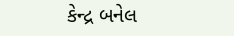કેન્દ્ર બનેલ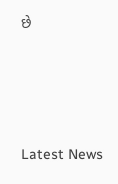છે






Latest News